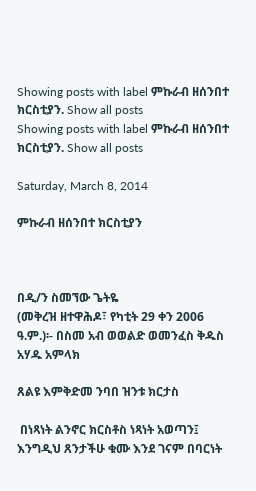Showing posts with label ምኩራብ ዘሰንበተ ክርስቲያን. Show all posts
Showing posts with label ምኩራብ ዘሰንበተ ክርስቲያን. Show all posts

Saturday, March 8, 2014

ምኩራብ ዘሰንበተ ክርስቲያን



በዲ/ን ስመኘው ጌትዬ
(መቅረዝ ዘተዋሕዶ፣ የካቲት 29 ቀን 2006 ዓ.ም.)፡- በስመ አብ ወወልድ ወመንፈስ ቅዱስ አሃዱ አምላክ

ጸልዩ እምቅድመ ንባበ ዝንቱ ክርታስ

 በነጻነት ልንኖር ክርስቶስ ነጻነት አወጣን፤ እንግዲህ ጸንታችሁ ቁሙ እንደ ገናም በባርነት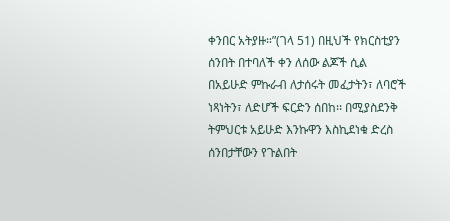ቀንበር አትያዙ።”(ገላ 51) በዚህች የክርስቲያን ሰንበት በተባለች ቀን ለሰው ልጆች ሲል በአይሁድ ምኩራብ ለታሰሩት መፈታትን፣ ለባሮች ነጻነትን፣ ለድሆች ፍርድን ሰበከ፡፡ በሚያስደንቅ ትምህርቱ አይሁድ እንኩዋን እስኪደነቁ ድረስ ሰንበታቸውን የጉልበት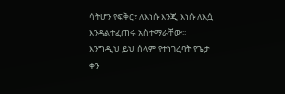ሳትሆን የፍቅር፣ ለእነሱ እንጂ እነሱ ለእሷ እንዳልተፈጠሩ አስተማራቸው፡፡ እንግዲህ ይህ ሰላም የተነገረባት የጌታ ቀን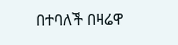በተባለች በዛሬዋ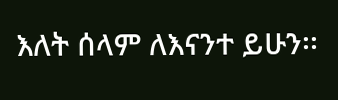እለት ሰላም ለእናንተ ይሁን፡፡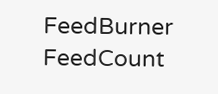FeedBurner FeedCount